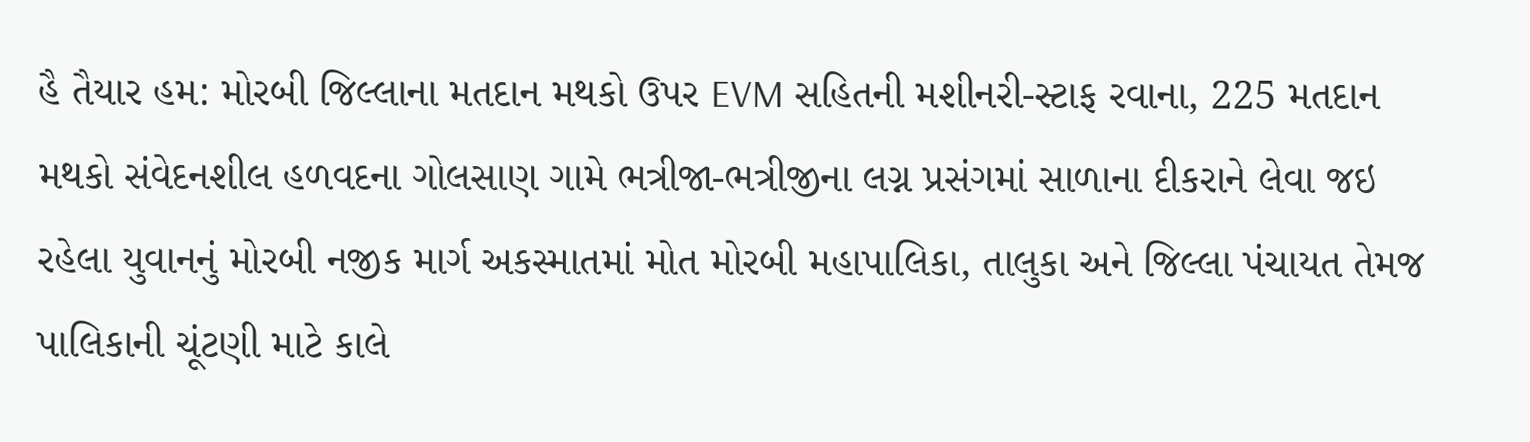હૈ તૈયાર હમ: મોરબી જિલ્લાના મતદાન મથકો ઉપર EVM સહિતની મશીનરી-સ્ટાફ રવાના, 225 મતદાન મથકો સંવેદનશીલ હળવદના ગોલસાણ ગામે ભત્રીજા-ભત્રીજીના લગ્ન પ્રસંગમાં સાળાના દીકરાને લેવા જઇ રહેલા યુવાનનું મોરબી નજીક માર્ગ અકસ્માતમાં મોત મોરબી મહાપાલિકા, તાલુકા અને જિલ્લા પંચાયત તેમજ પાલિકાની ચૂંટણી માટે કાલે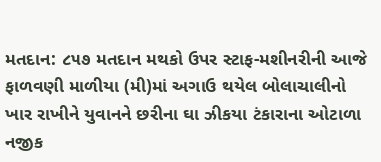મતદાન: ૮૫૭ મતદાન મથકો ઉપર સ્ટાફ-મશીનરીની આજે ફાળવણી માળીયા (મી)માં અગાઉ થયેલ બોલાચાલીનો ખાર રાખીને યુવાનને છરીના ઘા ઝીકયા ટંકારાના ઓટાળા નજીક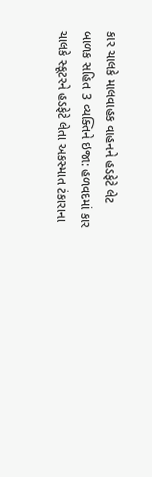કાર ચાલકે માલવાહક વાહનને હડફેટે લેટ બાળક સહિત 3 વ્યક્તિને ઇજા: હળવદમાં કાર ચાલકે સ્કૂટરને હડફેટે લેતા અકસ્માત ટંકારાના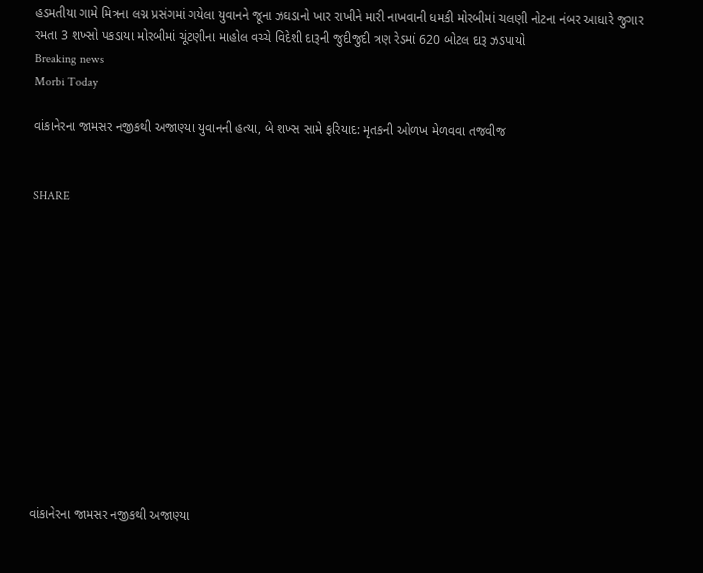હડમતીયા ગામે મિત્રના લગ્ન પ્રસંગમાં ગયેલા યુવાનને જૂના ઝઘડાનો ખાર રાખીને મારી નાખવાની ધમકી મોરબીમાં ચલણી નોટના નંબર આધારે જુગાર રમતા 3 શખ્સો પકડાયા મોરબીમાં ચૂંટણીના માહોલ વચ્ચે વિદેશી દારૂની જુદીજુદી ત્રણ રેડમાં 620 બોટલ દારૂ ઝડપાયો
Breaking news
Morbi Today

વાંકાનેરના જામસર નજીકથી અજાણ્યા યુવાનની હત્યા, બે શખ્સ સામે ફરિયાદ: મૃતકની ઓળખ મેળવવા તજવીજ


SHARE













વાંકાનેરના જામસર નજીકથી અજાણ્યા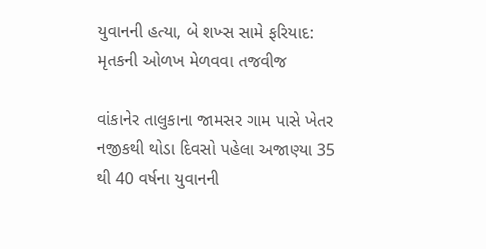યુવાનની હત્યા, બે શખ્સ સામે ફરિયાદ: મૃતકની ઓળખ મેળવવા તજવીજ

વાંકાનેર તાલુકાના જામસર ગામ પાસે ખેતર નજીકથી થોડા દિવસો પહેલા અજાણ્યા 35 થી 40 વર્ષના યુવાનની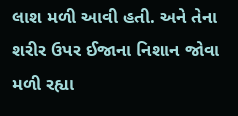લાશ મળી આવી હતી. અને તેના શરીર ઉપર ઈજાના નિશાન જોવા મળી રહ્યા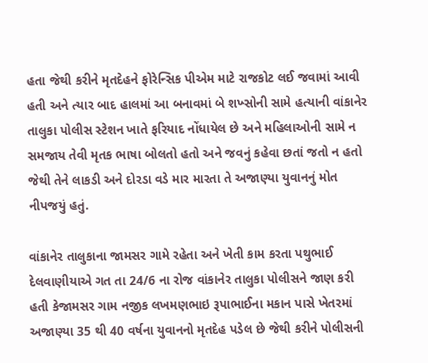હતા જેથી કરીને મૃતદેહને ફોરેન્સિક પીએમ માટે રાજકોટ લઈ જવામાં આવી હતી અને ત્યાર બાદ હાલમાં આ બનાવમાં બે શખ્સોની સામે હત્યાની વાંકાનેર તાલુકા પોલીસ સ્ટેશન ખાતે ફરિયાદ નોંધાયેલ છે અને મહિલાઓની સામે ન સમજાય તેવી મૃતક ભાષા બોલતો હતો અને જવનું કહેવા છતાં જતો ન હતો જેથી તેને લાકડી અને દોરડા વડે માર મારતા તે અજાણ્યા યુવાનનું મોત નીપજયું હતું.

વાંકાનેર તાલુકાના જામસર ગામે રહેતા અને ખેતી કામ કરતા પથુભાઈ દેલવાણીયાએ ગત તા 24/6 ના રોજ વાંકાનેર તાલુકા પોલીસને જાણ કરી હતી કેજામસર ગામ નજીક લખમણભાઇ રૂપાભાઈના મકાન પાસે ખેતરમાં અજાણ્યા 35 થી 40 વર્ષના યુવાનનો મૃતદેહ પડેલ છે જેથી કરીને પોલીસની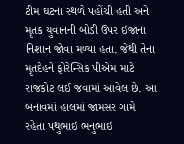ટીમ ઘટના સ્થળે પહોંચી હતી અને મૃતક યુવાનની બોડી ઉપર ઇજાના નિશાન જોવા મળ્યા હતા. જેથી તેના મૃતદેહને ફોરેન્સિક પીએમ માટે રાજકોટ લઈ જવામાં આવેલ છે. આ બનાવમાં હાલમાં જામસર ગામે રહેતા પથુભાઇ ભનુભાઇ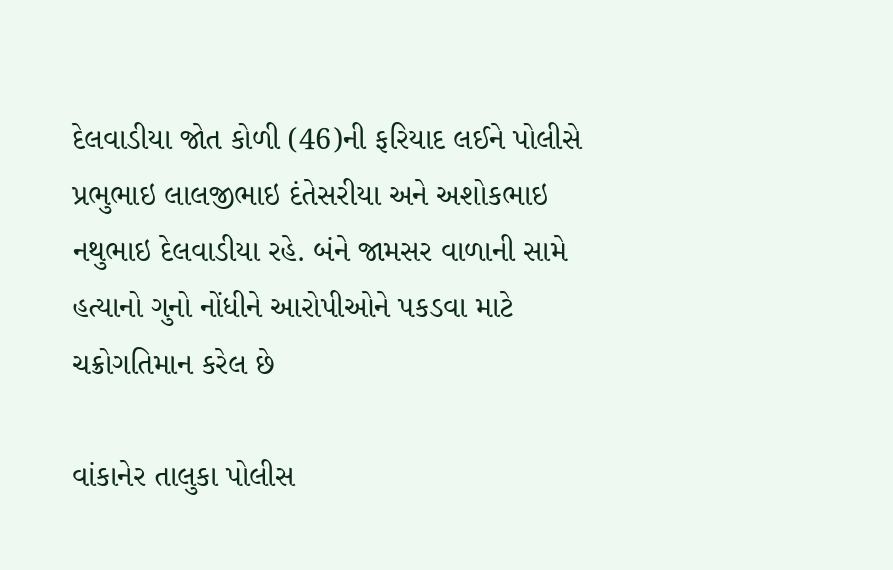દેલવાડીયા જોત કોળી (46)ની ફરિયાદ લઈને પોલીસે પ્રભુભાઇ લાલજીભાઇ દંતેસરીયા અને અશોકભાઇ નથુભાઇ દેલવાડીયા રહે. બંને જામસર વાળાની સામે હત્યાનો ગુનો નોંધીને આરોપીઓને પકડવા માટે ચક્રોગતિમાન કરેલ છે

વાંકાનેર તાલુકા પોલીસ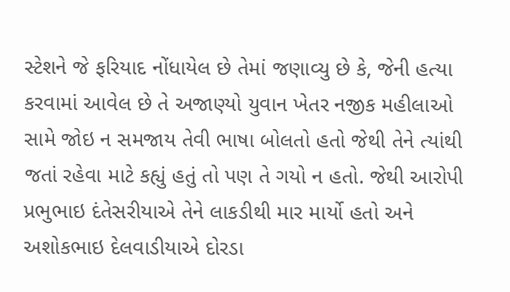સ્ટેશને જે ફરિયાદ નોંધાયેલ છે તેમાં જણાવ્યુ છે કે, જેની હત્યા કરવામાં આવેલ છે તે અજાણ્યો યુવાન ખેતર નજીક મહીલાઓ સામે જોઇ ન સમજાય તેવી ભાષા બોલતો હતો જેથી તેને ત્યાંથી જતાં રહેવા માટે કહ્યું હતું તો પણ તે ગયો ન હતો. જેથી આરોપી પ્રભુભાઇ દંતેસરીયાએ તેને લાકડીથી માર માર્યો હતો અને અશોકભાઇ દેલવાડીયાએ દોરડા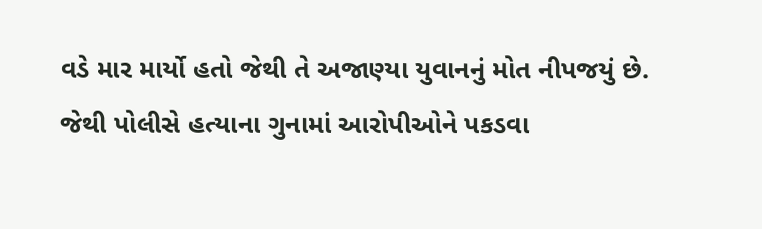વડે માર માર્યો હતો જેથી તે અજાણ્યા યુવાનનું મોત નીપજયું છે. જેથી પોલીસે હત્યાના ગુનામાં આરોપીઓને પકડવા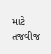માટે તજવીજ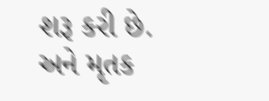શરૂ કરી છે. અને મૃતક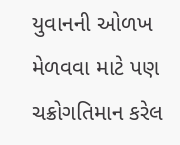યુવાનની ઓળખ મેળવવા માટે પણ ચક્રોગતિમાન કરેલ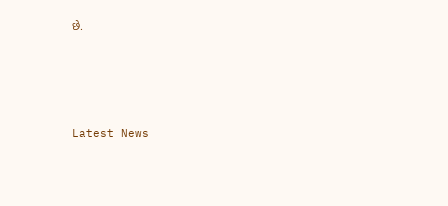છે.






Latest News